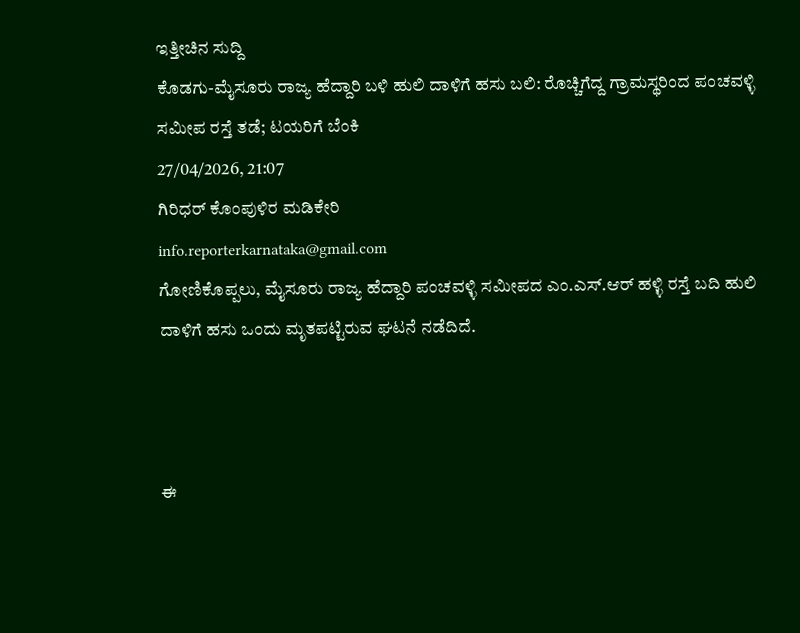ಇತ್ತೀಚಿನ ಸುದ್ದಿ
ಕೊಡಗು-ಮೈಸೂರು ರಾಜ್ಯ ಹೆದ್ದಾರಿ ಬಳಿ ಹುಲಿ ದಾಳಿಗೆ ಹಸು ಬಲಿ: ರೊಚ್ಚಿಗೆದ್ದ ಗ್ರಾಮಸ್ಥರಿಂದ ಪಂಚವಳ್ಳಿ ಸಮೀಪ ರಸ್ತೆ ತಡೆ; ಟಯರಿಗೆ ಬೆಂಕಿ
27/04/2026, 21:07
ಗಿರಿಧರ್ ಕೊಂಪುಳಿರ ಮಡಿಕೇರಿ
info.reporterkarnataka@gmail.com
ಗೋಣಿಕೊಪ್ಪಲು, ಮೈಸೂರು ರಾಜ್ಯ ಹೆದ್ದಾರಿ ಪಂಚವಳ್ಳಿ ಸಮೀಪದ ಎಂ.ಎಸ್.ಆರ್ ಹಳ್ಳಿ ರಸ್ತೆ ಬದಿ ಹುಲಿ ದಾಳಿಗೆ ಹಸು ಒಂದು ಮೃತಪಟ್ಟಿರುವ ಘಟನೆ ನಡೆದಿದೆ.



ಈ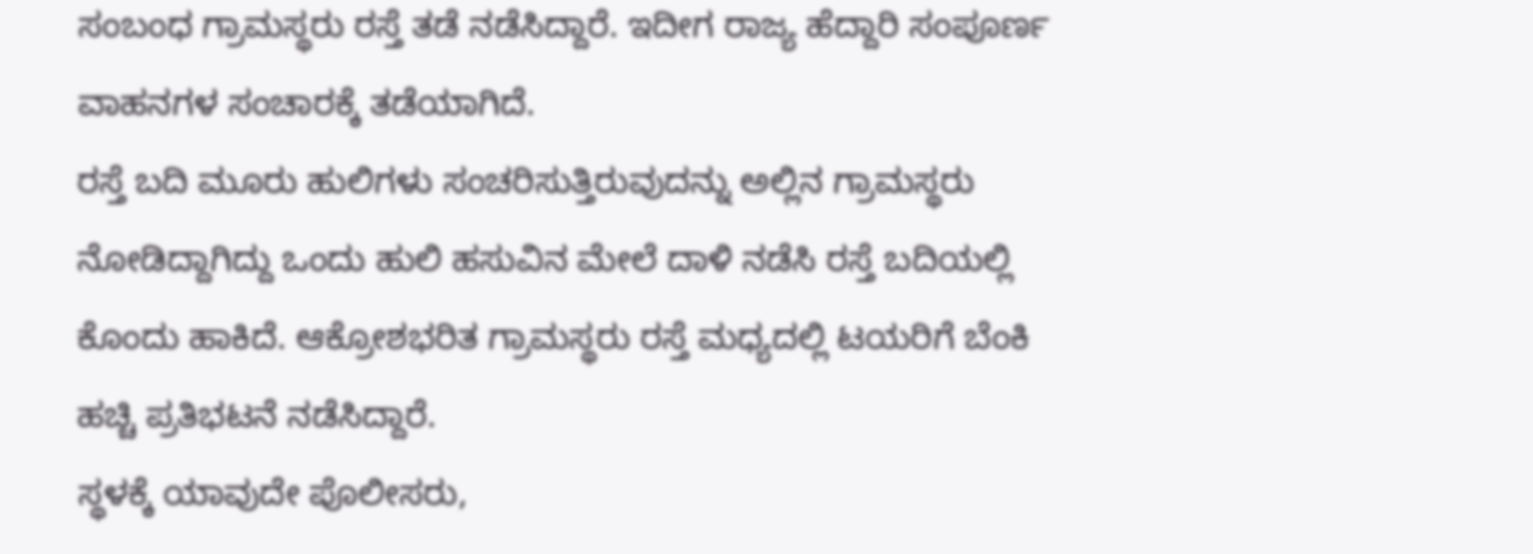ಸಂಬಂಧ ಗ್ರಾಮಸ್ಥರು ರಸ್ತೆ ತಡೆ ನಡೆಸಿದ್ದಾರೆ. ಇದೀಗ ರಾಜ್ಯ ಹೆದ್ದಾರಿ ಸಂಪೂರ್ಣ ವಾಹನಗಳ ಸಂಚಾರಕ್ಕೆ ತಡೆಯಾಗಿದೆ.
ರಸ್ತೆ ಬದಿ ಮೂರು ಹುಲಿಗಳು ಸಂಚರಿಸುತ್ತಿರುವುದನ್ನು ಅಲ್ಲಿನ ಗ್ರಾಮಸ್ಥರು ನೋಡಿದ್ದಾಗಿದ್ದು ಒಂದು ಹುಲಿ ಹಸುವಿನ ಮೇಲೆ ದಾಳಿ ನಡೆಸಿ ರಸ್ತೆ ಬದಿಯಲ್ಲಿ ಕೊಂದು ಹಾಕಿದೆ. ಆಕ್ರೋಶಭರಿತ ಗ್ರಾಮಸ್ಥರು ರಸ್ತೆ ಮಧ್ಯದಲ್ಲಿ ಟಯರಿಗೆ ಬೆಂಕಿ ಹಚ್ಚಿ ಪ್ರತಿಭಟನೆ ನಡೆಸಿದ್ದಾರೆ.
ಸ್ಥಳಕ್ಕೆ ಯಾವುದೇ ಪೊಲೀಸರು,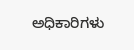ಅಧಿಕಾರಿಗಳು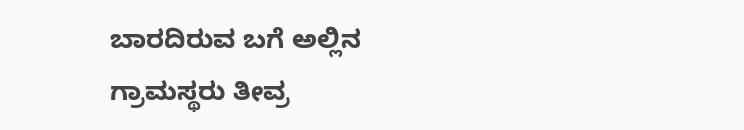ಬಾರದಿರುವ ಬಗೆ ಅಲ್ಲಿನ ಗ್ರಾಮಸ್ಥರು ತೀವ್ರ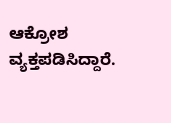ಆಕ್ರೋಶ ವ್ಯಕ್ತಪಡಿಸಿದ್ದಾರೆ.